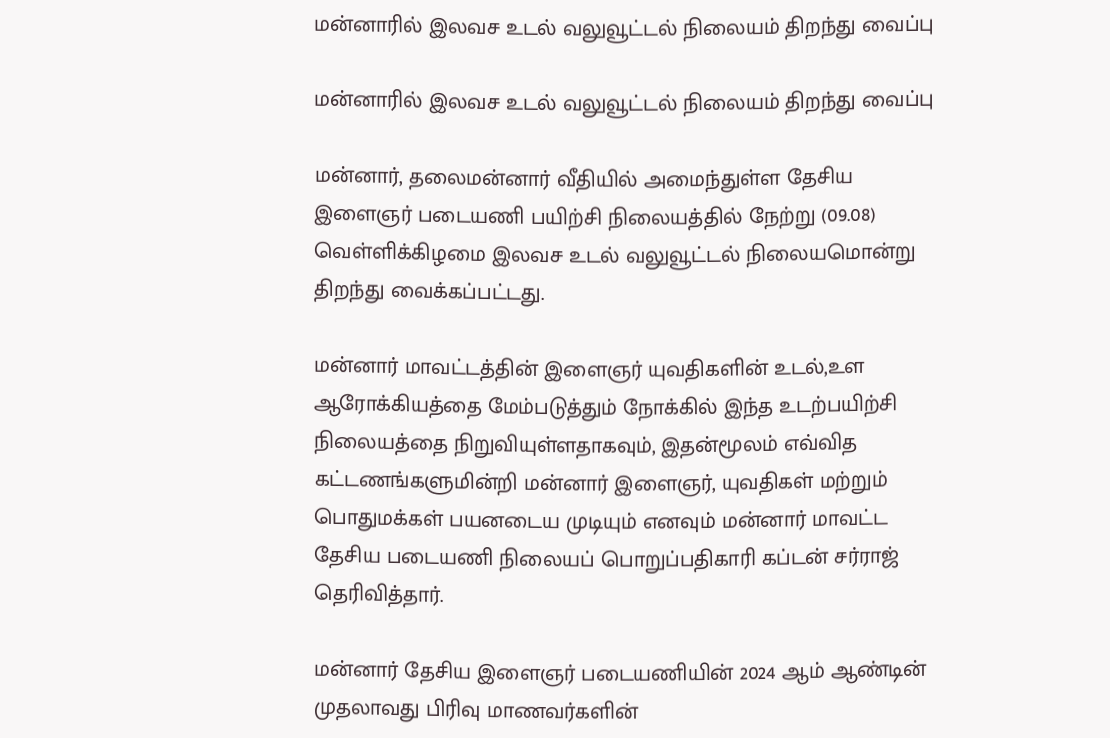மன்னாரில் இலவச உடல் வலுவூட்டல் நிலையம் திறந்து வைப்பு

மன்னாரில் இலவச உடல் வலுவூட்டல் நிலையம் திறந்து வைப்பு

மன்னார், தலைமன்னார் வீதியில் அமைந்துள்ள தேசிய இளைஞர் படையணி பயிற்சி நிலையத்தில் நேற்று (09.08) வெள்ளிக்கிழமை இலவச உடல் வலுவூட்டல் நிலையமொன்று திறந்து வைக்கப்பட்டது.

மன்னார் மாவட்டத்தின் இளைஞர் யுவதிகளின் உடல்,உள ஆரோக்கியத்தை மேம்படுத்தும் நோக்கில் இந்த உடற்பயிற்சி நிலையத்தை நிறுவியுள்ளதாகவும், இதன்மூலம் எவ்வித கட்டணங்களுமின்றி மன்னார் இளைஞர், யுவதிகள் மற்றும் பொதுமக்கள் பயனடைய முடியும் எனவும் மன்னார் மாவட்ட தேசிய படையணி நிலையப் பொறுப்பதிகாரி கப்டன் சர்ராஜ் தெரிவித்தார்.

மன்னார் தேசிய இளைஞர் படையணியின் 2024 ஆம் ஆண்டின் முதலாவது பிரிவு மாணவர்களின்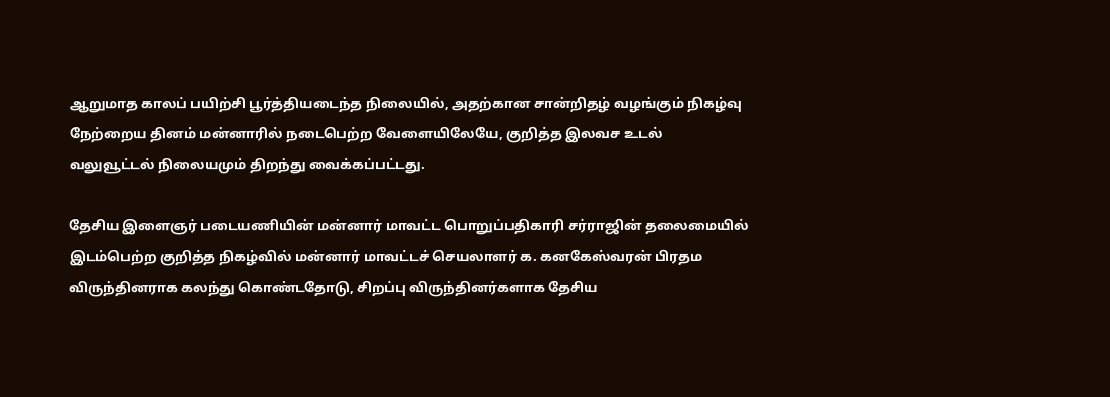ஆறுமாத காலப் பயிற்சி பூர்த்தியடைந்த நிலையில், அதற்கான சான்றிதழ் வழங்கும் நிகழ்வு நேற்றைய தினம் மன்னாரில் நடைபெற்ற வேளையிலேயே, குறித்த இலவச உடல் வலுவூட்டல் நிலையமும் திறந்து வைக்கப்பட்டது.

தேசிய இளைஞர் படையணியின் மன்னார் மாவட்ட பொறுப்பதிகாரி சர்ராஜின் தலைமையில் இடம்பெற்ற குறித்த நிகழ்வில் மன்னார் மாவட்டச் செயலாளர் க. கனகேஸ்வரன் பிரதம விருந்தினராக கலந்து கொண்டதோடு, சிறப்பு விருந்தினர்களாக தேசிய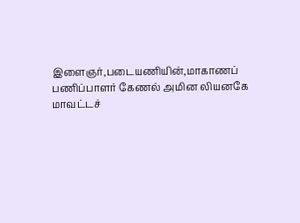இளைஞர்,படையணியின்,மாகாணப் பணிப்பாளர் கேணல் அமின லியனகே மாவட்டச்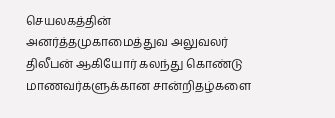செயலகத்தின் அனர்த்தமுகாமைத்துவ அலுவலர் திலீபன் ஆகியோர் கலந்து கொண்டு மாணவர்களுக்கான சான்றிதழ்களை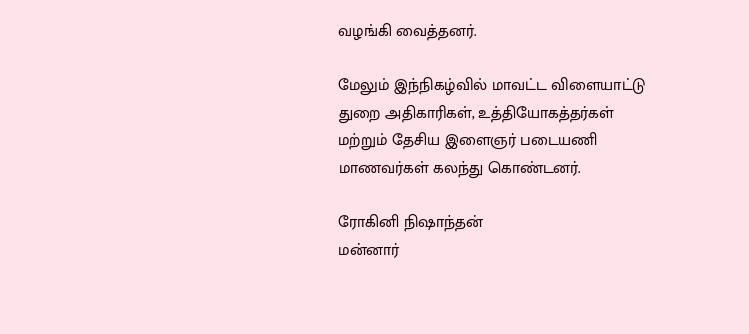வழங்கி வைத்தனர்.

மேலும் இந்நிகழ்வில் மாவட்ட விளையாட்டு துறை அதிகாரிகள், உத்தியோகத்தர்கள் மற்றும் தேசிய இளைஞர் படையணி மாணவர்கள் கலந்து கொண்டனர்.

ரோகினி நிஷாந்தன்
மன்னார்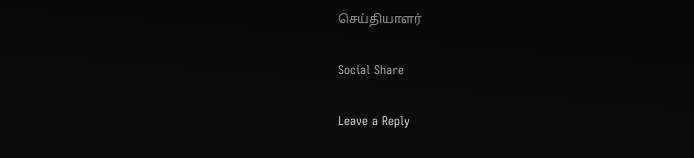செய்தியாளர்

Social Share

Leave a Reply